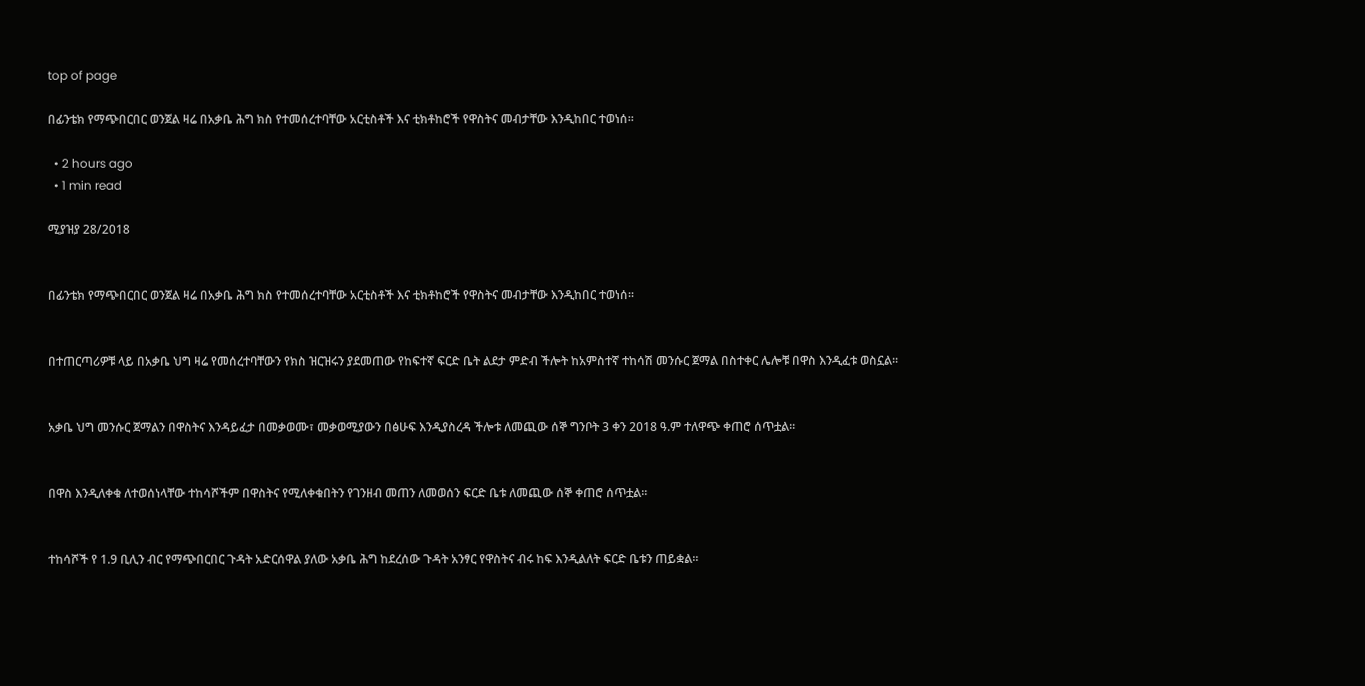top of page

በፊንቴክ የማጭበርበር ወንጀል ዛሬ በአቃቤ ሕግ ክስ የተመሰረተባቸው አርቲስቶች እና ቲክቶከሮች የዋስትና መብታቸው እንዲከበር ተወነሰ፡፡

  • 2 hours ago
  • 1 min read

ሚያዝያ 28/2018


በፊንቴክ የማጭበርበር ወንጀል ዛሬ በአቃቤ ሕግ ክስ የተመሰረተባቸው አርቲስቶች እና ቲክቶከሮች የዋስትና መብታቸው እንዲከበር ተወነሰ፡፡


በተጠርጣሪዎቹ ላይ በአቃቤ ህግ ዛሬ የመሰረተባቸውን የክስ ዝርዝሩን ያደመጠው የከፍተኛ ፍርድ ቤት ልደታ ምድብ ችሎት ከአምስተኛ ተከሳሽ መንሱር ጀማል በስተቀር ሌሎቹ በዋስ እንዲፈቱ ወስኗል፡፡


አቃቤ ህግ መንሱር ጀማልን በዋስትና እንዳይፈታ በመቃወሙ፣ መቃወሚያውን በፅሁፍ እንዲያስረዳ ችሎቱ ለመጪው ሰኞ ግንቦት 3 ቀን 2018 ዓ.ም ተለዋጭ ቀጠሮ ሰጥቷል፡፡


በዋስ እንዲለቀቁ ለተወሰነላቸው ተከሳሾችም በዋስትና የሚለቀቁበትን የገንዘብ መጠን ለመወሰን ፍርድ ቤቱ ለመጪው ሰኞ ቀጠሮ ሰጥቷል፡፡


ተከሳሾች የ 1.9 ቢሊን ብር የማጭበርበር ጉዳት አድርሰዋል ያለው አቃቤ ሕግ ከደረሰው ጉዳት አንፃር የዋስትና ብሩ ከፍ እንዲልለት ፍርድ ቤቱን ጠይቋል፡፡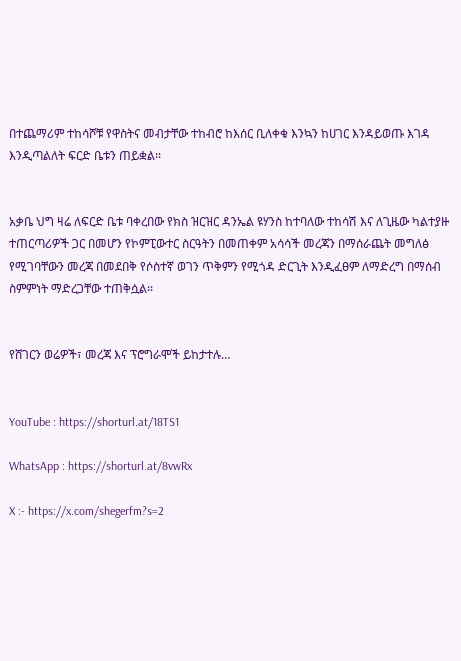በተጨማሪም ተከሳሾቹ የዋስትና መብታቸው ተከብሮ ከእሰር ቢለቀቁ እንኳን ከሀገር እንዳይወጡ እገዳ እንዲጣልለት ፍርድ ቤቱን ጠይቋል፡፡


አቃቤ ህግ ዛሬ ለፍርድ ቤቱ ባቀረበው የክስ ዝርዝር ዳንኤል ዩሃንስ ከተባለው ተከሳሽ እና ለጊዜው ካልተያዙ ተጠርጣሪዎች ጋር በመሆን የኮምፒውተር ስርዓትን በመጠቀም አሳሳች መረጃን በማሰራጨት መግለፅ የሚገባቸውን መረጃ በመደበቅ የሶስተኛ ወገን ጥቅምን የሚጎዳ ድርጊት እንዲፈፀም ለማድረግ በማሰብ ስምምነት ማድረጋቸው ተጠቅሷል፡፡


የሸገርን ወሬዎች፣ መረጃ እና ፕሮግራሞች ይከታተሉ…


YouTube : https://shorturl.at/18TS1

WhatsApp : https://shorturl.at/8vwRx

X :- https://x.com/shegerfm?s=2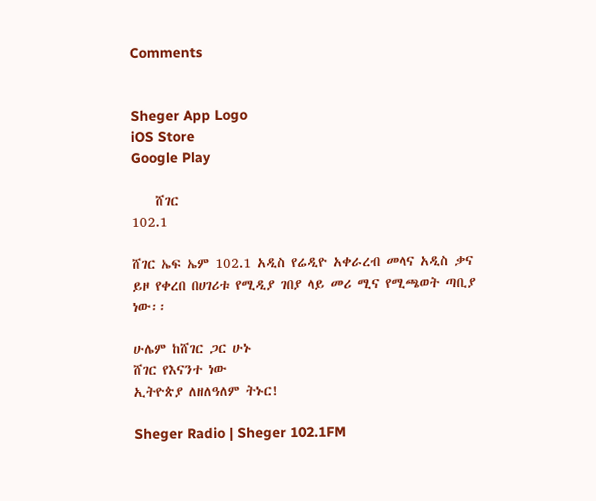Comments


Sheger App Logo
iOS Store
Google Play

    ሸገር
102.1

ሸገር ኤፍ ኤም 102.1 አዲስ የሬዲዮ አቀራረብ መላና አዲስ ቃና ይዞ የቀረበ በሀገሪቱ የሚዲያ ገበያ ላይ መሪ ሚና የሚጫወት ጣቢያ ነው፡፡

ሁሌም ከሸገር ጋር ሁኑ
ሸገር የእናንተ ነው
ኢትዮጵያ ለዘለዓለም ትኑር!

Sheger Radio | Sheger 102.1FM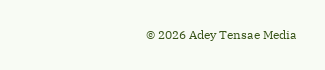© 2026 Adey Tensae Media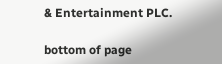& Entertainment PLC.

bottom of page